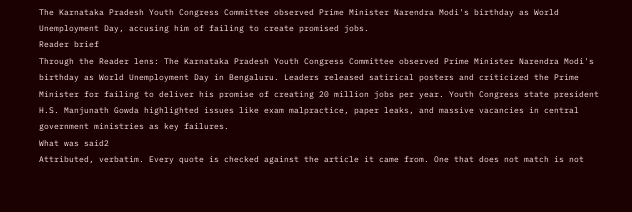The Karnataka Pradesh Youth Congress Committee observed Prime Minister Narendra Modi's birthday as World Unemployment Day, accusing him of failing to create promised jobs.
Reader brief
Through the Reader lens: The Karnataka Pradesh Youth Congress Committee observed Prime Minister Narendra Modi's birthday as World Unemployment Day in Bengaluru. Leaders released satirical posters and criticized the Prime Minister for failing to deliver his promise of creating 20 million jobs per year. Youth Congress state president H.S. Manjunath Gowda highlighted issues like exam malpractice, paper leaks, and massive vacancies in central government ministries as key failures.
What was said2
Attributed, verbatim. Every quote is checked against the article it came from. One that does not match is not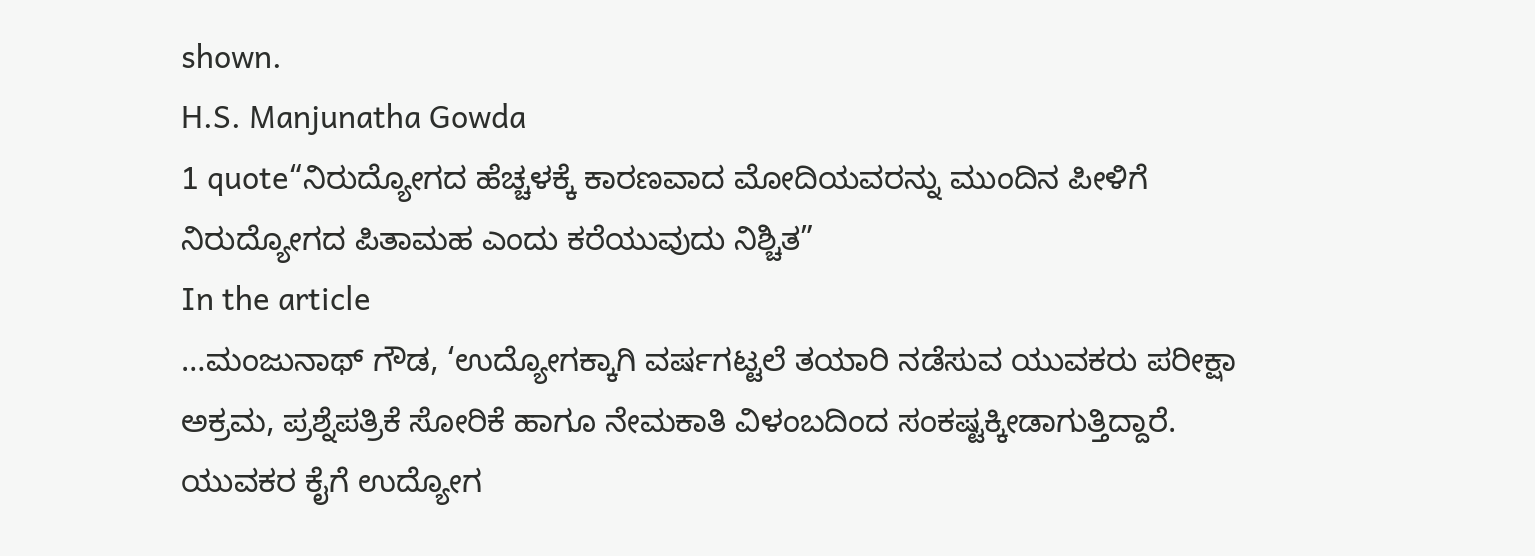shown.
H.S. Manjunatha Gowda
1 quote“ನಿರುದ್ಯೋಗದ ಹೆಚ್ಚಳಕ್ಕೆ ಕಾರಣವಾದ ಮೋದಿಯವರನ್ನು ಮುಂದಿನ ಪೀಳಿಗೆ ನಿರುದ್ಯೋಗದ ಪಿತಾಮಹ ಎಂದು ಕರೆಯುವುದು ನಿಶ್ಚಿತ”
In the article
…ಮಂಜುನಾಥ್ ಗೌಡ, ‘ಉದ್ಯೋಗಕ್ಕಾಗಿ ವರ್ಷಗಟ್ಟಲೆ ತಯಾರಿ ನಡೆಸುವ ಯುವಕರು ಪರೀಕ್ಷಾ ಅಕ್ರಮ, ಪ್ರಶ್ನೆಪತ್ರಿಕೆ ಸೋರಿಕೆ ಹಾಗೂ ನೇಮಕಾತಿ ವಿಳಂಬದಿಂದ ಸಂಕಷ್ಟಕ್ಕೀಡಾಗುತ್ತಿದ್ದಾರೆ. ಯುವಕರ ಕೈಗೆ ಉದ್ಯೋಗ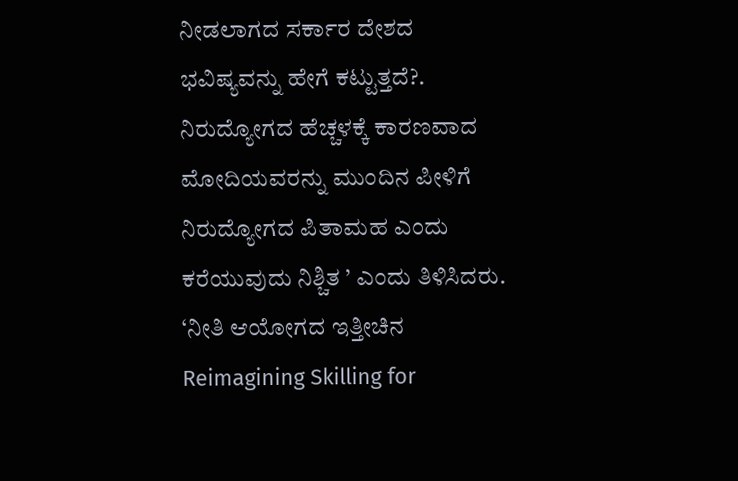ನೀಡಲಾಗದ ಸರ್ಕಾರ ದೇಶದ ಭವಿಷ್ಯವನ್ನು ಹೇಗೆ ಕಟ್ಟುತ್ತದೆ?. ನಿರುದ್ಯೋಗದ ಹೆಚ್ಚಳಕ್ಕೆ ಕಾರಣವಾದ ಮೋದಿಯವರನ್ನು ಮುಂದಿನ ಪೀಳಿಗೆ ನಿರುದ್ಯೋಗದ ಪಿತಾಮಹ ಎಂದು ಕರೆಯುವುದು ನಿಶ್ಚಿತ ’ ಎಂದು ತಿಳಿಸಿದರು. ‘ನೀತಿ ಆಯೋಗದ ಇತ್ತೀಚಿನ Reimagining Skilling for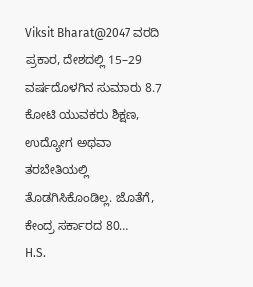Viksit Bharat@2047 ವರದಿ ಪ್ರಕಾರ, ದೇಶದಲ್ಲಿ 15–29 ವರ್ಷದೊಳಗಿನ ಸುಮಾರು 8.7 ಕೋಟಿ ಯುವಕರು ಶಿಕ್ಷಣ, ಉದ್ಯೋಗ ಅಥವಾ ತರಬೇತಿಯಲ್ಲಿ ತೊಡಗಿಸಿಕೊಂಡಿಲ್ಲ. ಜೊತೆಗೆ, ಕೇಂದ್ರ ಸರ್ಕಾರದ 80…
H.S.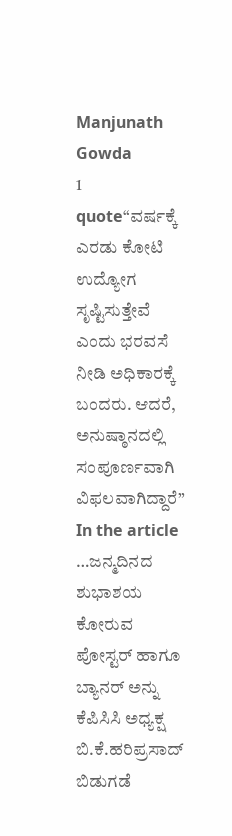Manjunath Gowda
1 quote“ವರ್ಷಕ್ಕೆ ಎರಡು ಕೋಟಿ ಉದ್ಯೋಗ ಸೃಷ್ಟಿಸುತ್ತೇವೆ ಎಂದು ಭರವಸೆ ನೀಡಿ ಅಧಿಕಾರಕ್ಕೆ ಬಂದರು. ಆದರೆ, ಅನುಷ್ಠಾನದಲ್ಲಿ ಸಂಪೂರ್ಣವಾಗಿ ವಿಫಲವಾಗಿದ್ದಾರೆ”
In the article
…ಜನ್ಮದಿನದ ಶುಭಾಶಯ ಕೋರುವ ಪೋಸ್ಟರ್ ಹಾಗೂ ಬ್ಯಾನರ್ ಅನ್ನು ಕೆಪಿಸಿಸಿ ಅಧ್ಯಕ್ಷ ಬಿ.ಕೆ.ಹರಿಪ್ರಸಾದ್ ಬಿಡುಗಡೆ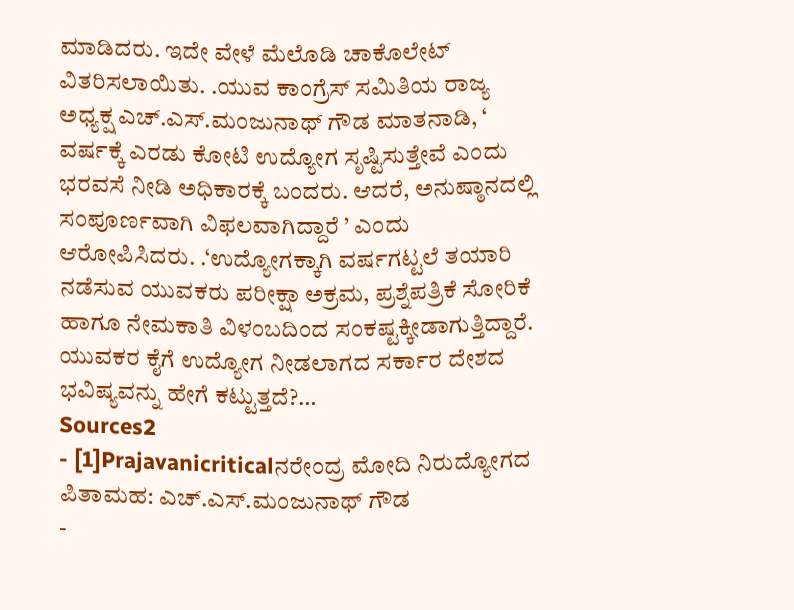ಮಾಡಿದರು. ಇದೇ ವೇಳೆ ಮೆಲೊಡಿ ಚಾಕೊಲೇಟ್ ವಿತರಿಸಲಾಯಿತು. .ಯುವ ಕಾಂಗ್ರೆಸ್ ಸಮಿತಿಯ ರಾಜ್ಯ ಅಧ್ಯಕ್ಷ ಎಚ್.ಎಸ್.ಮಂಜುನಾಥ್ ಗೌಡ ಮಾತನಾಡಿ, ‘ ವರ್ಷಕ್ಕೆ ಎರಡು ಕೋಟಿ ಉದ್ಯೋಗ ಸೃಷ್ಟಿಸುತ್ತೇವೆ ಎಂದು ಭರವಸೆ ನೀಡಿ ಅಧಿಕಾರಕ್ಕೆ ಬಂದರು. ಆದರೆ, ಅನುಷ್ಠಾನದಲ್ಲಿ ಸಂಪೂರ್ಣವಾಗಿ ವಿಫಲವಾಗಿದ್ದಾರೆ ’ ಎಂದು ಆರೋಪಿಸಿದರು. .‘ಉದ್ಯೋಗಕ್ಕಾಗಿ ವರ್ಷಗಟ್ಟಲೆ ತಯಾರಿ ನಡೆಸುವ ಯುವಕರು ಪರೀಕ್ಷಾ ಅಕ್ರಮ, ಪ್ರಶ್ನೆಪತ್ರಿಕೆ ಸೋರಿಕೆ ಹಾಗೂ ನೇಮಕಾತಿ ವಿಳಂಬದಿಂದ ಸಂಕಷ್ಟಕ್ಕೀಡಾಗುತ್ತಿದ್ದಾರೆ. ಯುವಕರ ಕೈಗೆ ಉದ್ಯೋಗ ನೀಡಲಾಗದ ಸರ್ಕಾರ ದೇಶದ ಭವಿಷ್ಯವನ್ನು ಹೇಗೆ ಕಟ್ಟುತ್ತದೆ?…
Sources2
- [1]Prajavanicriticalನರೇಂದ್ರ ಮೋದಿ ನಿರುದ್ಯೋಗದ ಪಿತಾಮಹ: ಎಚ್.ಎಸ್.ಮಂಜುನಾಥ್ ಗೌಡ
-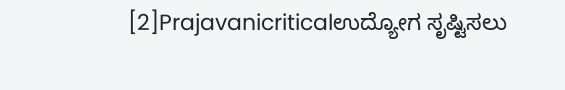[2]Prajavanicriticalಉದ್ಯೋಗ ಸೃಷ್ಟಿಸಲು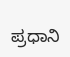ಪ್ರಧಾನಿ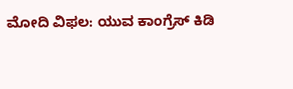ಮೋದಿ ವಿಫಲ: ಯುವ ಕಾಂಗ್ರೆಸ್ ಕಿಡಿ